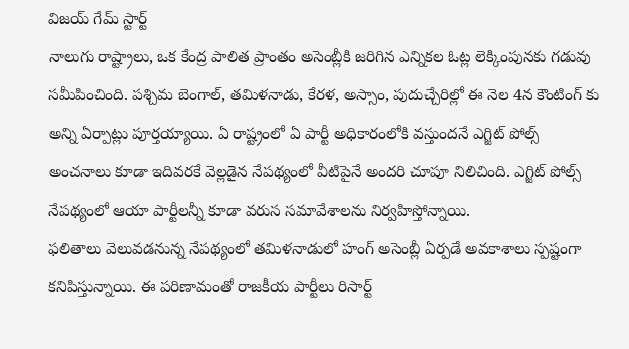విజయ్ గేమ్ స్టార్ట్
నాలుగు రాష్ట్రాలు, ఒక కేంద్ర పాలిత ప్రాంతం అసెంబ్లీకి జరిగిన ఎన్నికల ఓట్ల లెక్కింపునకు గడువు సమీపించింది. పశ్చిమ బెంగాల్, తమిళనాడు, కేరళ, అస్సాం, పుదుచ్చేరిల్లో ఈ నెల 4న కౌంటింగ్ కు అన్ని ఏర్పాట్లు పూర్తయ్యాయి. ఏ రాష్ట్రంలో ఏ పార్టీ అధికారంలోకి వస్తుందనే ఎగ్జిట్ పోల్స్ అంచనాలు కూడా ఇదివరకే వెల్లడైన నేపథ్యంలో వీటిపైనే అందరి చూపూ నిలిచింది. ఎగ్జిట్ పోల్స్ నేపథ్యంలో ఆయా పార్టీలన్నీ కూడా వరుస సమావేశాలను నిర్వహిస్తోన్నాయి.
ఫలితాలు వెలువడనున్న నేపథ్యంలో తమిళనాడులో హంగ్ అసెంబ్లీ ఏర్పడే అవకాశాలు స్పష్టంగా కనిపిస్తున్నాయి. ఈ పరిణామంతో రాజకీయ పార్టీలు రిసార్ట్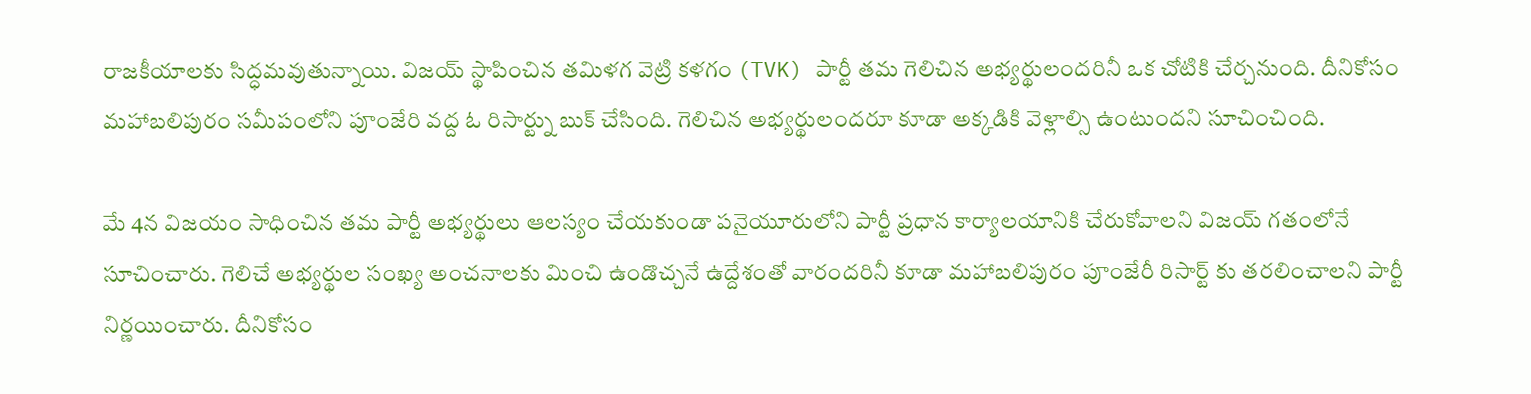రాజకీయాలకు సిద్ధమవుతున్నాయి. విజయ్ స్థాపించిన తమిళగ వెట్రి కళగం (TVK) పార్టీ తమ గెలిచిన అభ్యర్థులందరినీ ఒక చోటికి చేర్చనుంది. దీనికోసం మహాబలిపురం సమీపంలోని పూంజేరి వద్ద ఓ రిసార్ట్ను బుక్ చేసింది. గెలిచిన అభ్యర్థులందరూ కూడా అక్కడికి వెళ్లాల్సి ఉంటుందని సూచించింది.

మే 4న విజయం సాధించిన తమ పార్టీ అభ్యర్థులు ఆలస్యం చేయకుండా పనైయూరులోని పార్టీ ప్రధాన కార్యాలయానికి చేరుకోవాలని విజయ్ గతంలోనే సూచించారు. గెలిచే అభ్యర్థుల సంఖ్య అంచనాలకు మించి ఉండొచ్చనే ఉద్దేశంతో వారందరినీ కూడా మహాబలిపురం పూంజేరీ రిసార్ట్ కు తరలించాలని పార్టీ నిర్ణయించారు. దీనికోసం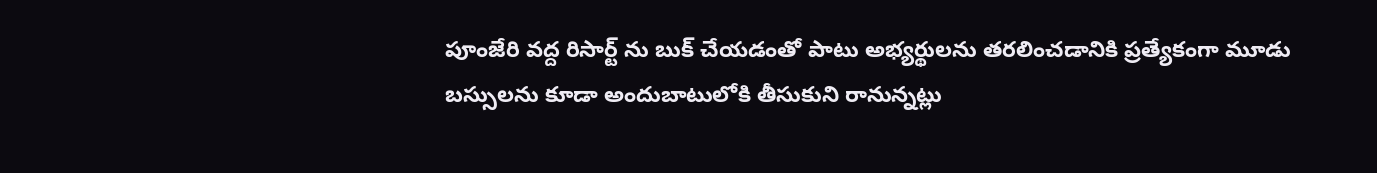పూంజేరి వద్ద రిసార్ట్ ను బుక్ చేయడంతో పాటు అభ్యర్థులను తరలించడానికి ప్రత్యేకంగా మూడు బస్సులను కూడా అందుబాటులోకి తీసుకుని రానున్నట్లు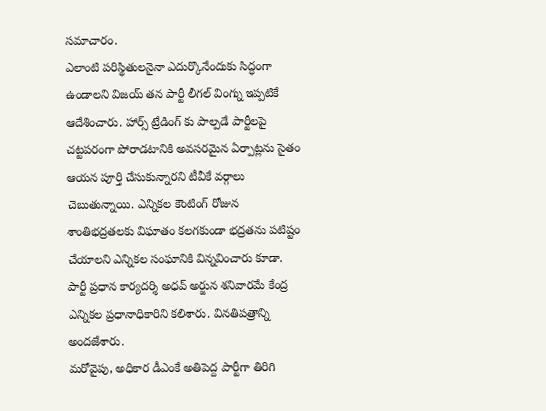సమాచారం.
ఎలాంటి పరిస్థితులనైనా ఎదుర్కొనేందుకు సిద్ధంగా ఉండాలని విజయ్ తన పార్టీ లీగల్ వింగ్ను ఇప్పటికే ఆదేశించారు. హార్స్ ట్రేడింగ్ కు పాల్పడే పార్టీలపై చట్టపరంగా పోరాడటానికి అవసరమైన ఏర్పాట్లను సైతం ఆయన పూర్తి చేసుకున్నారని టీవీకే వర్గాలు చెబుతున్నాయి. ఎన్నికల కౌంటింగ్ రోజున శాంతిభద్రతలకు విఘాతం కలగకుండా భద్రతను పటిష్టం చేయాలని ఎన్నికల సంఘానికి విన్నవించారు కూడా. పార్టీ ప్రధాన కార్యదర్శి అధవ్ అర్జున శనివారమే కేంద్ర ఎన్నికల ప్రధానాధికారిని కలిశారు. వినతిపత్రాన్ని అందజేశారు.
మరోవైపు, అధికార డీఎంకే అతిపెద్ద పార్టీగా తిరిగి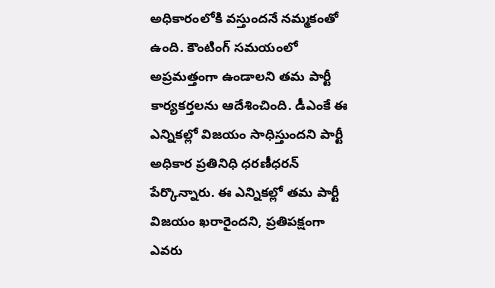అధికారంలోకి వస్తుందనే నమ్మకంతో ఉంది. కౌంటింగ్ సమయంలో అప్రమత్తంగా ఉండాలని తమ పార్టీ కార్యకర్తలను ఆదేశించింది. డీఎంకే ఈ ఎన్నికల్లో విజయం సాధిస్తుందని పార్టీ అధికార ప్రతినిధి ధరణీధరన్ పేర్కొన్నారు. ఈ ఎన్నికల్లో తమ పార్టీ విజయం ఖరారైందని, ప్రతిపక్షంగా ఎవరు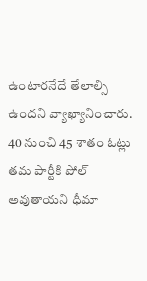ఉంటారనేదే తేలాల్సి ఉందని వ్యాఖ్యానించారు. 40 నుంచి 45 శాతం ఓట్లు తమ పార్టీకి పోల్ అవుతాయని ధీమా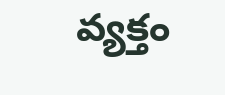వ్యక్తం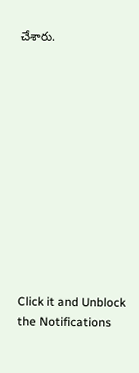చేశారు.












Click it and Unblock the Notifications